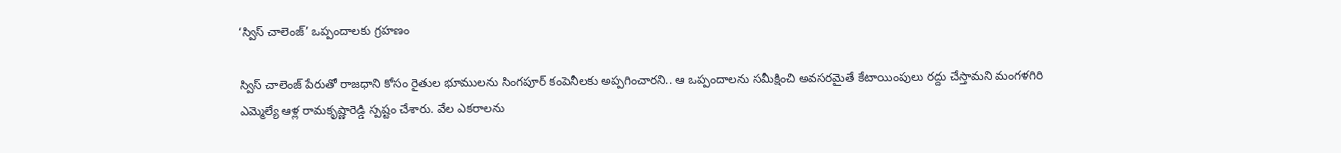‘స్విస్ చాలెంజ్‌‌’ ఒప్పందాలకు గ్రహణం

స్విస్ చాలెంజ్ పేరుతో రాజధాని కోసం రైతుల భూములను సింగపూర్ కంపెనీలకు అప్పగించారని.. ఆ ఒప్పందాలను సమీక్షించి అవసరమైతే కేటాయింపులు రద్దు చేస్తామని మంగళగిరి ఎమ్మెల్యే ఆళ్ల రామకృష్ణారెడ్డి స్పష్టం చేశారు. వేల ఎకరాలను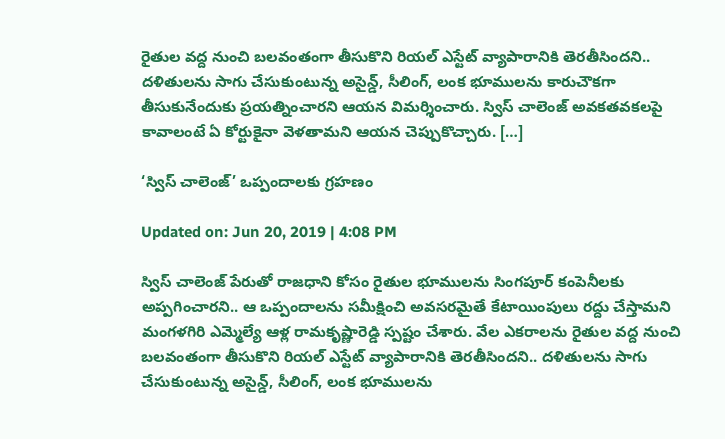రైతుల వద్ద నుంచి బలవంతంగా తీసుకొని రియల్ ఎస్టేట్ వ్యాపారానికి తెరతీసిందని.. దళితులను సాగు చేసుకుంటున్న అసైన్డ్, సీలింగ్, లంక భూములను కారుచౌకగా తీసుకునేందుకు ప్రయత్నించారని ఆయన విమర్శించారు. స్విస్ చాలెంజ్ అవకతవకలపై కావాలంటే ఏ కోర్టుకైనా వెళతామని ఆయన చెప్పుకొచ్చారు. […]

‘స్విస్ చాలెంజ్‌‌’ ఒప్పందాలకు గ్రహణం

Updated on: Jun 20, 2019 | 4:08 PM

స్విస్ చాలెంజ్ పేరుతో రాజధాని కోసం రైతుల భూములను సింగపూర్ కంపెనీలకు అప్పగించారని.. ఆ ఒప్పందాలను సమీక్షించి అవసరమైతే కేటాయింపులు రద్దు చేస్తామని మంగళగిరి ఎమ్మెల్యే ఆళ్ల రామకృష్ణారెడ్డి స్పష్టం చేశారు. వేల ఎకరాలను రైతుల వద్ద నుంచి బలవంతంగా తీసుకొని రియల్ ఎస్టేట్ వ్యాపారానికి తెరతీసిందని.. దళితులను సాగు చేసుకుంటున్న అసైన్డ్, సీలింగ్, లంక భూములను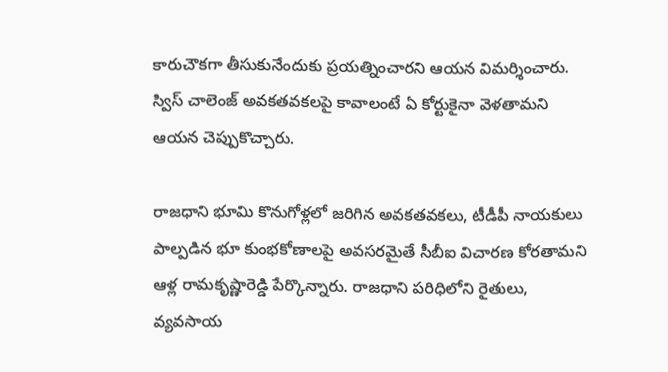కారుచౌకగా తీసుకునేందుకు ప్రయత్నించారని ఆయన విమర్శించారు. స్విస్ చాలెంజ్ అవకతవకలపై కావాలంటే ఏ కోర్టుకైనా వెళతామని ఆయన చెప్పుకొచ్చారు.

రాజధాని భూమి కొనుగోళ్లలో జరిగిన అవకతవకలు, టీడీపీ నాయకులు పాల్పడిన భూ కుంభకోణాలపై అవసరమైతే సీబీఐ విచారణ కోరతామని ఆళ్ల రామకృష్ణారెడ్డి పేర్కొన్నారు. రాజధాని పరిధిలోని రైతులు, వ్యవసాయ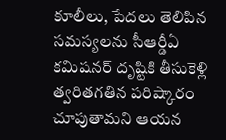కూలీలు, పేదలు తెలిపిన సమస్యలను సీఆర్డీఏ కమిషనర్ దృష్టికి తీసుకెళ్లి త్వరితగతిన పరిష్కారం చూపుతామని ఆయన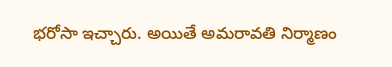భరోసా ఇచ్చారు. అయితే అమరావతి నిర్మాణం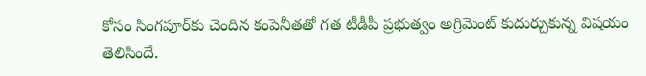కోసం సింగపూర్‌కు చెందిన కంపెనీతతో గత టీడీపీ ప్రభుత్వం అగ్రిమెంట్ కుదుర్చుకున్న విషయం తెలిసిందే.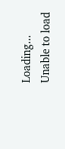Loading...
Unable to load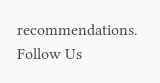recommendations.
Follow Us